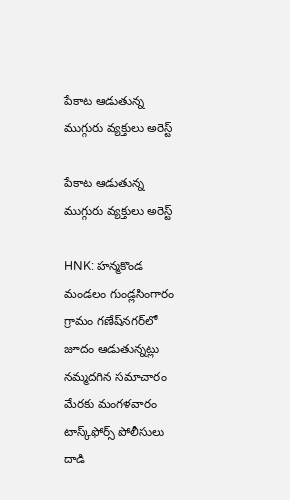పేకాట ఆడుతున్న ముగ్గురు వ్యక్తులు అరెస్ట్

పేకాట ఆడుతున్న ముగ్గురు వ్యక్తులు అరెస్ట్

HNK: హన్మకొండ మండలం గుండ్లసింగారం గ్రామం గణేష్‌నగర్‌లో జూదం ఆడుతున్నట్లు నమ్మదగిన సమాచారం మేరకు మంగళవారం టాస్క్‌ఫోర్స్ పోలీసులు దాడి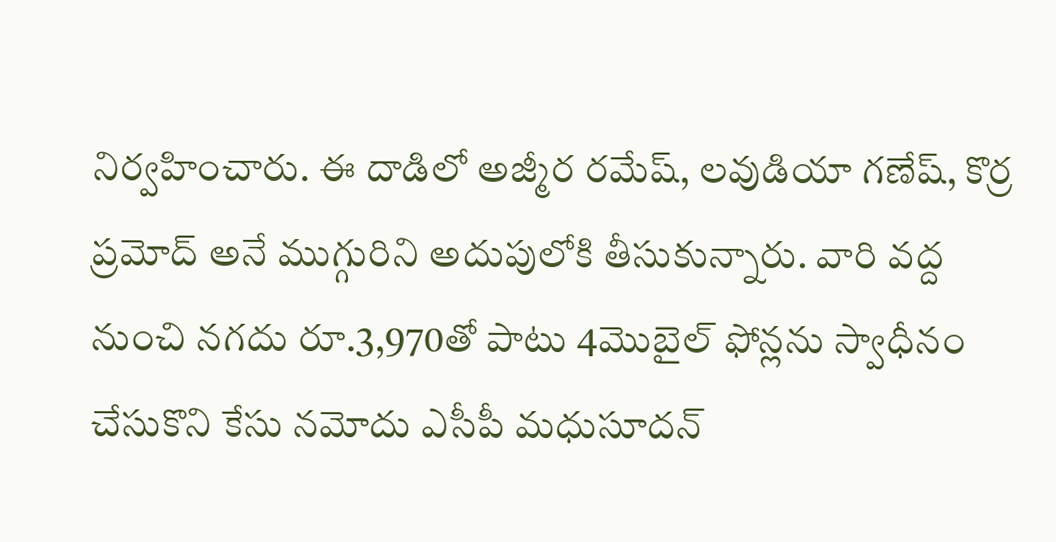నిర్వహించారు. ఈ దాడిలో అజ్మీర రమేష్, లవుడియా గణేష్, కొర్ర ప్రమోద్ అనే ముగ్గురిని అదుపులోకి తీసుకున్నారు. వారి వద్ద నుంచి నగదు రూ.3,970తో పాటు 4మొబైల్ ఫోన్లను స్వాధీనం చేసుకొని కేసు నమోదు ఎసీపీ మధుసూదన్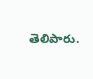తెలిపారు.